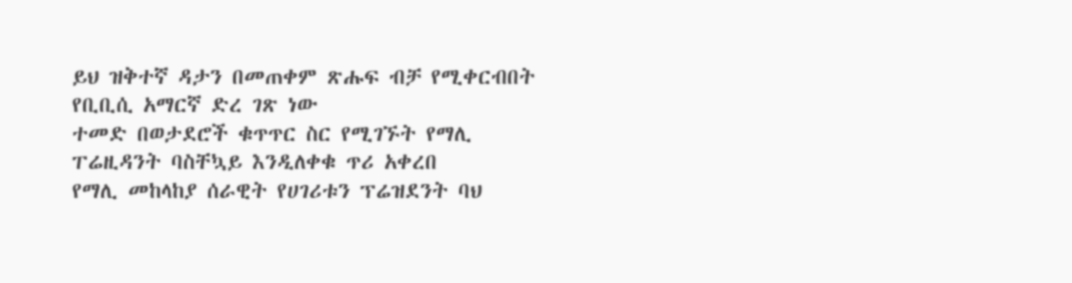ይህ ዝቅተኛ ዳታን በመጠቀም ጽሑፍ ብቻ የሚቀርብበት የቢቢሲ አማርኛ ድረ ገጽ ነው
ተመድ በወታደሮች ቁጥጥር ስር የሚገኙት የማሊ ፐሬዚዳንት ባስቸኳይ እንዲለቀቁ ጥሪ አቀረበ
የማሊ መከላከያ ሰራዊት የሀገሪቱን ፕሬዝደንት ባህ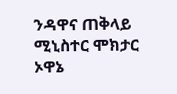ንዳዋና ጠቅላይ ሚኒስተር ሞክታር ኦዋኔ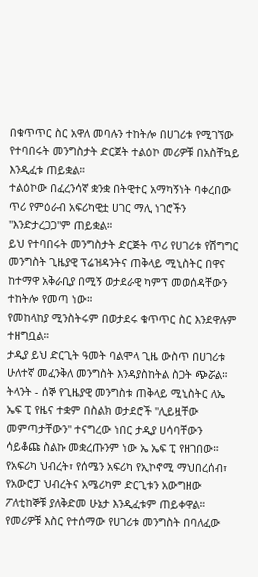በቁጥጥር ስር አዋለ መባሉን ተከትሎ በሀገሪቱ የሚገኘው የተባበሩት መንግስታት ድርጀት ተልዕኮ መሪዎቹ በአስቸኳይ እንዲፈቱ ጠይቋል።
ተልዕኮው በፈረንሳኛ ቋንቋ በትዊተር አማካኝነት ባቀረበው ጥሪ የምዕራብ አፍሪካዊቷ ሀገር ማሊ ነገሮችን "እንድታረጋጋ"ም ጠይቋል።
ይህ የተባበሩት መንግስታት ድርጅት ጥሪ የሀገሪቱ የሽግግር መንግስት ጊዜያዊ ፕሬዝዳንትና ጠቅላይ ሚኒስትር በዋና ከተማዋ አቅራቢያ በሚኝ ወታደራዊ ካምፕ መወሰዳቸውን ተከትሎ የመጣ ነው።
የመከላከያ ሚንስትሩም በወታደሩ ቁጥጥር ስር እንደዋሉም ተዘግቧል።
ታዲያ ይህ ድርጊት ዓመት ባልሞላ ጊዜ ውስጥ በሀገሪቱ ሁለተኛ መፈንቅለ መንግስት እንዳያስከትል ስጋት ጭሯል።
ትላንት - ሰኞ የጊዜያዊ መንግስቱ ጠቅላይ ሚኒስትር ለኤ ኤፍ ፒ የዜና ተቋም በስልክ ወታደሮች "ሊይዟቸው መምጣታቸውን" ተናግረው ነበር ታዲያ ሀሳባቸውን ሳይቆጩ ስልኩ መቋረጡንም ነው ኤ ኤፍ ፒ የዘገበው።
የአፍሪካ ህብረት፣ የሰሜን አፍሪካ የኢኮኖሚ ማህበረሰብ፣ የአውሮፓ ህብረትና አሜሪካም ድርጊቱን አውግዘው ፖለቲከኞቹ ያለቅድመ ሁኔታ እንዲፈቱም ጠይቀዋል።
የመሪዎቹ እስር የተሰማው የሀገሪቱ መንግስት በባለፈው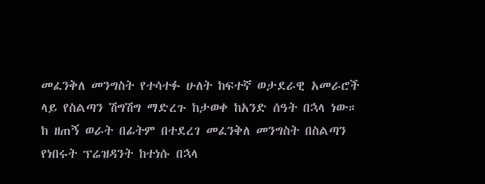መፈንቅለ መንግስት የተሳተፉ ሁለት ከፍተኛ ወታደራዊ አመራሮች ላይ የስልጣን ሽግሽግ ማድረጉ ከታወቀ ከአንድ ሰዓት በኋላ ነው።
ከ ዘጠኝ ወራት በፊትም በተደረገ መፈንቅለ መንግስት በስልጣን የነበሩት ፕሬዝዳንት ከተነሱ በኋላ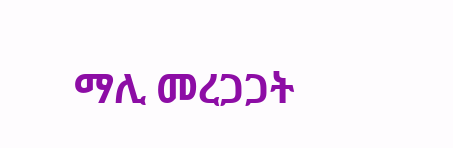ማሊ መረጋጋት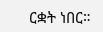ርቋት ነበር።